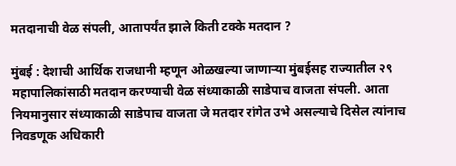मतदानाची वेळ संपली, आतापर्यंत झाले किती टक्के मतदान ?

मुंबई : देशाची आर्थिक राजधानी म्हणून ओळखल्या जाणाऱ्या मुंबईसह राज्यातील २९ महापालिकांसाठी मतदान करण्याची वेळ संध्याकाळी साडेपाच वाजता संपली. आता नियमानुसार संध्याकाळी साडेपाच वाजता जे मतदार रांगेत उभे असल्याचे दिसेल त्यांनाच निवडणूक अधिकारी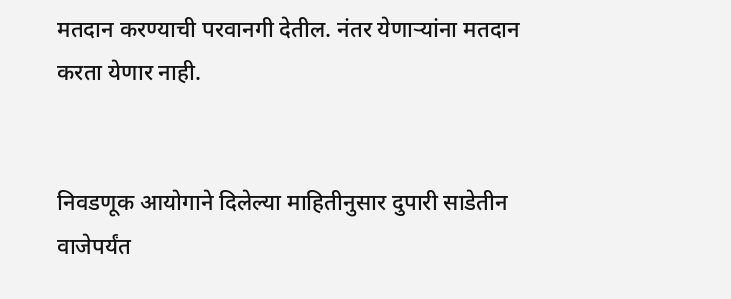मतदान करण्याची परवानगी देतील. नंतर येणाऱ्यांना मतदान करता येणार नाही.


निवडणूक आयोगाने दिलेल्या माहितीनुसार दुपारी साडेतीन वाजेपर्यंत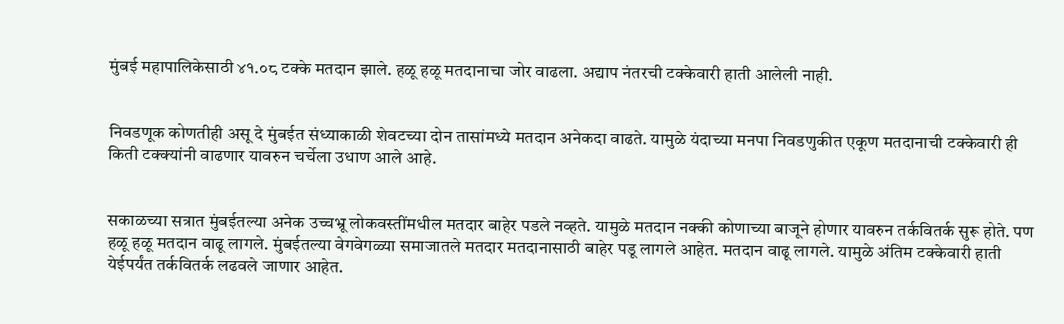मुंबई महापालिकेसाठी ४१.०८ टक्के मतदान झाले. हळू हळू मतदानाचा जोर वाढला. अद्याप नंतरची टक्केवारी हाती आलेली नाही.


निवडणूक कोणतीही असू दे मुंबईत संध्याकाळी शेवटच्या दोन तासांमध्ये मतदान अनेकदा वाढते. यामुळे यंदाच्या मनपा निवडणुकीत एकूण मतदानाची टक्केवारी ही किती टक्क्यांनी वाढणार यावरुन चर्चेला उधाण आले आहे.


सकाळच्या सत्रात मुंबईतल्या अनेक उच्चभ्रू लोकवस्तींमधील मतदार बाहेर पडले नव्हते. यामुळे मतदान नक्की कोणाच्या बाजूने होणार यावरुन तर्कवितर्क सुरू होते. पण हळू हळू मतदान वाढू लागले. मुंबईतल्या वेगवेगळ्या समाजातले मतदार मतदानासाठी बाहेर पडू लागले आहेत. मतदान वाढू लागले. यामुळे अंतिम टक्केवारी हाती येईपर्यंत तर्कवितर्क लढवले जाणार आहेत.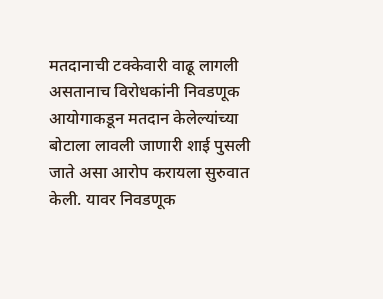मतदानाची टक्केवारी वाढू लागली असतानाच विरोधकांनी निवडणूक आयोगाकडून मतदान केलेल्यांच्या बोटाला लावली जाणारी शाई पुसली जाते असा आरोप करायला सुरुवात केली. यावर निवडणूक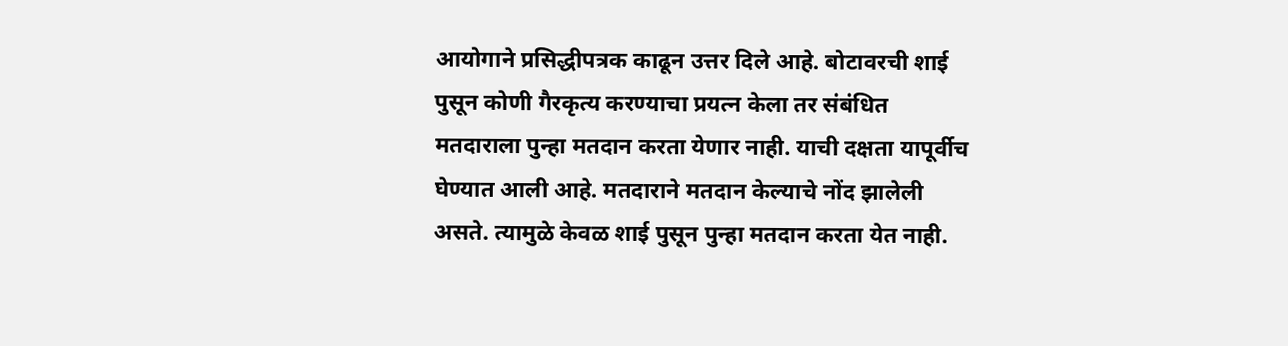आयोगाने प्रसिद्धीपत्रक काढून उत्तर दिले आहे. बोटावरची शाई पुसून कोणी गैरकृत्य करण्याचा प्रयत्न केला तर संबंधित मतदाराला पुन्हा मतदान करता येणार नाही. याची दक्षता यापूर्वीच घेण्यात आली आहे. मतदाराने मतदान केल्याचे नोंद झालेली असते. त्यामुळे केवळ शाई पुसून पुन्हा मतदान करता येत नाही.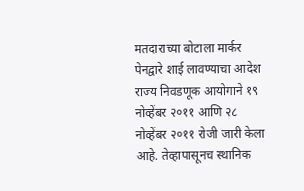मतदाराच्या बोटाला मार्कर पेनद्वारे शाई लावण्याचा आदेश राज्य निवडणूक आयोगाने १९ नोव्हेंबर २०११ आणि २८ नोव्हेंबर २०११ रोजी जारी केला आहे. तेव्हापासूनच स्थानिक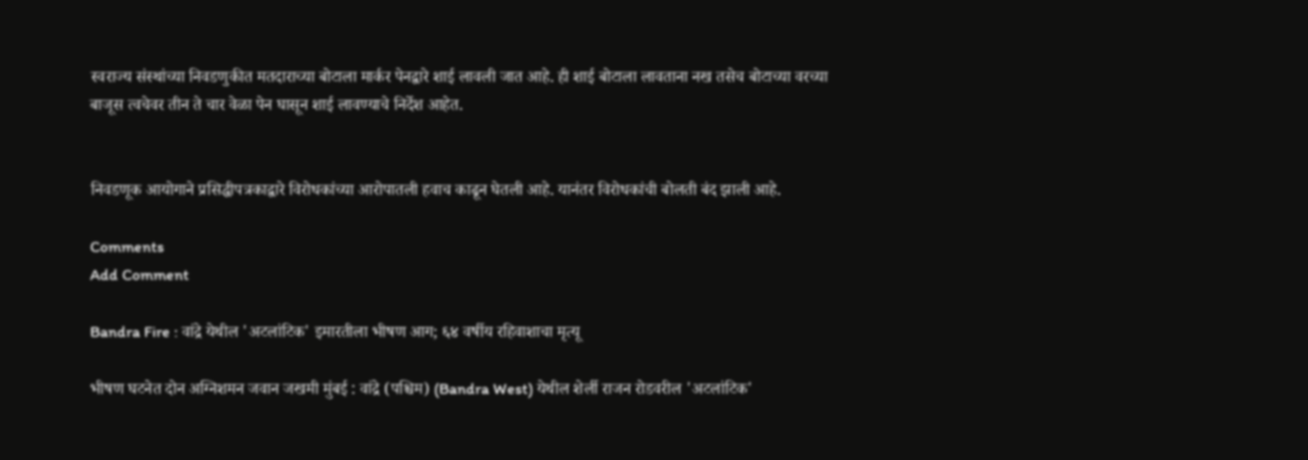स्वराज्य संस्थांच्या निवडणुकीत मतदाराच्या बोटाला मार्कर पेनद्वारे शाई लावली जात आहे. ही शाई बोटाला लावताना नख तसेच बोटाच्या वरच्या बाजूस त्वचेवर तीन ते चार वेळा पेन घासून शाई लावण्याचे निर्देश आहेत.


निवडणूक आयोगाने प्रसिद्धीपत्रकाद्वारे विरोधकांच्या आरोपातली हवाच काढून घेतली आहे. यानंतर विरोधकांची बोलती बंद झाली आहे.

Comments
Add Comment

Bandra Fire : वांद्रे येथील 'अटलांटिक' इमारतीला भीषण आग; ६४ वर्षीय रहिवाशाचा मृत्यू

भीषण घटनेत दोन अग्निशमन जवान जखमी मुंबई : वांद्रे (पश्चिम) (Bandra West) येथील शेर्ली राजन रोडवरील 'अटलांटिक'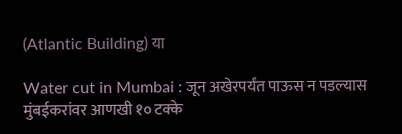(Atlantic Building) या

Water cut in Mumbai : जून अखेरपर्यंत पाऊस न पडल्यास मुंबईकरांवर आणखी १० टक्के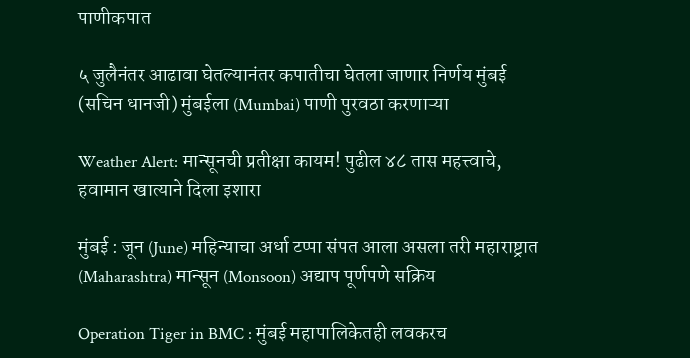पाणीकपात

५ जुलैनंतर आढावा घेतल्यानंतर कपातीचा घेतला जाणार निर्णय मुंबई (सचिन धानजी) मुंबईला (Mumbai) पाणी पुरवठा करणाऱ्या

Weather Alert: मान्सूनची प्रतीक्षा कायम! पुढील ४८ तास महत्त्वाचे, हवामान खात्याने दिला इशारा

मुंबई : जून (June) महिन्याचा अर्धा टप्पा संपत आला असला तरी महाराष्ट्रात (Maharashtra) मान्सून (Monsoon) अद्याप पूर्णपणे सक्रिय

Operation Tiger in BMC : मुंबई महापालिकेतही लवकरच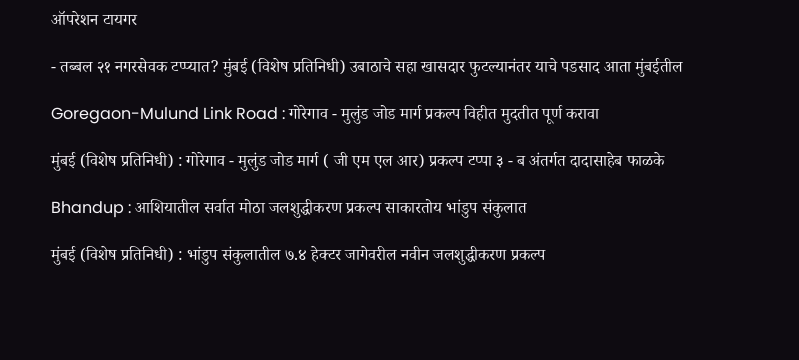ऑपरेशन टायगर

- तब्बल २१ नगरसेवक टप्प्यात? मुंबई (विशेष प्रतिनिधी) उबाठाचे सहा खासदार फुटल्यानंतर याचे पडसाद आता मुंबईतील

Goregaon-Mulund Link Road : गोरेगाव - मुलुंड जोड मार्ग प्रकल्प विहीत मुदतीत पूर्ण करावा

मुंबई (विशेष प्रतिनिधी) : गोरेगाव - मुलुंड जोड मार्ग ( जी एम एल आर) प्रकल्प टप्पा ३ - ब अंतर्गत दादासाहेब फाळके

Bhandup : आशियातील सर्वात मोठा जलशुद्धीकरण प्रकल्प साकारतोय भांडुप संकुलात

मुंबई (विशेष प्रतिनिधी) : भांडुप संकुलातील ७.४ हेक्‍टर जागेवरील नवीन जलशुद्धीकरण प्रकल्प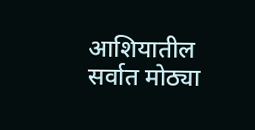आशियातील सर्वात मोठ्या